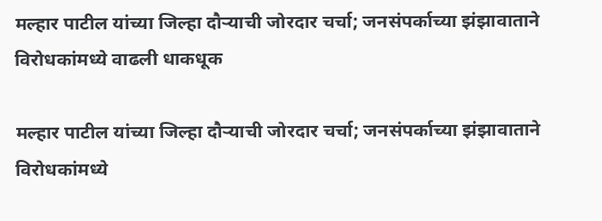मल्हार पाटील यांच्या जिल्हा दौऱ्याची जोरदार चर्चा; जनसंपर्काच्या झंझावाताने विरोधकांमध्ये वाढली धाकधूक

मल्हार पाटील यांच्या जिल्हा दौऱ्याची जोरदार चर्चा; जनसंपर्काच्या झंझावाताने विरोधकांमध्ये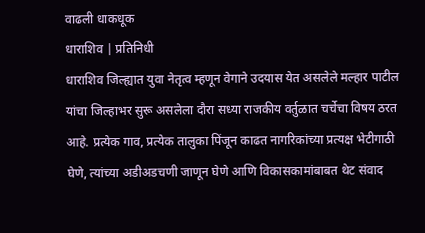वाढली धाकधूक
धाराशिव | प्रतिनिधी
धाराशिव जिल्ह्यात युवा नेतृत्व म्हणून वेगाने उदयास येत असलेले मल्हार पाटील यांचा जिल्हाभर सुरू असलेला दौरा सध्या राजकीय वर्तुळात चर्चेचा विषय ठरत आहे. प्रत्येक गाव, प्रत्येक तालुका पिंजून काढत नागरिकांच्या प्रत्यक्ष भेटीगाठी घेणे, त्यांच्या अडीअडचणी जाणून घेणे आणि विकासकामांबाबत थेट संवाद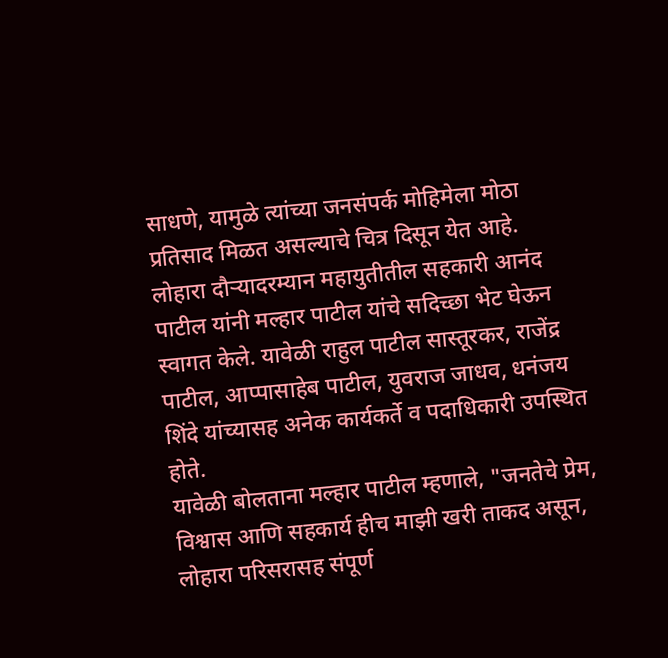साधणे, यामुळे त्यांच्या जनसंपर्क मोहिमेला मोठा प्रतिसाद मिळत असल्याचे चित्र दिसून येत आहे.
लोहारा दौऱ्यादरम्यान महायुतीतील सहकारी आनंद पाटील यांनी मल्हार पाटील यांचे सदिच्छा भेट घेऊन स्वागत केले. यावेळी राहुल पाटील सास्तूरकर, राजेंद्र पाटील, आप्पासाहेब पाटील, युवराज जाधव, धनंजय शिंदे यांच्यासह अनेक कार्यकर्ते व पदाधिकारी उपस्थित होते.
यावेळी बोलताना मल्हार पाटील म्हणाले, "जनतेचे प्रेम, विश्वास आणि सहकार्य हीच माझी खरी ताकद असून, लोहारा परिसरासह संपूर्ण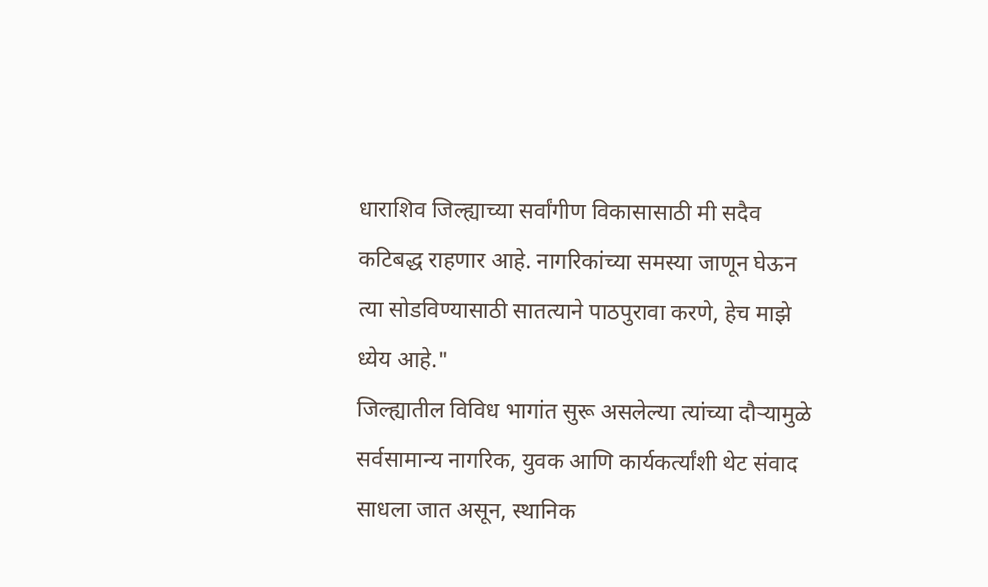धाराशिव जिल्ह्याच्या सर्वांगीण विकासासाठी मी सदैव कटिबद्ध राहणार आहे. नागरिकांच्या समस्या जाणून घेऊन त्या सोडविण्यासाठी सातत्याने पाठपुरावा करणे, हेच माझे ध्येय आहे."
जिल्ह्यातील विविध भागांत सुरू असलेल्या त्यांच्या दौऱ्यामुळे सर्वसामान्य नागरिक, युवक आणि कार्यकर्त्यांशी थेट संवाद साधला जात असून, स्थानिक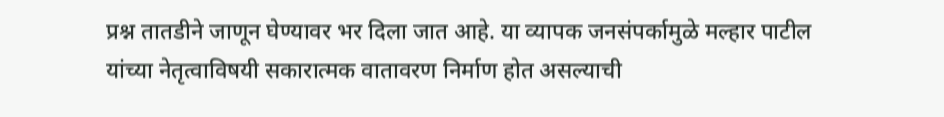प्रश्न तातडीने जाणून घेण्यावर भर दिला जात आहे. या व्यापक जनसंपर्कामुळे मल्हार पाटील यांच्या नेतृत्वाविषयी सकारात्मक वातावरण निर्माण होत असल्याची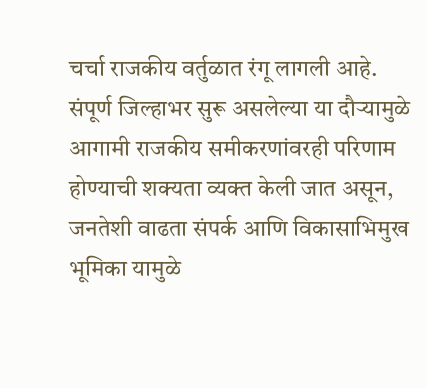चर्चा राजकीय वर्तुळात रंगू लागली आहे.
संपूर्ण जिल्हाभर सुरू असलेल्या या दौऱ्यामुळे आगामी राजकीय समीकरणांवरही परिणाम होण्याची शक्यता व्यक्त केली जात असून, जनतेशी वाढता संपर्क आणि विकासाभिमुख भूमिका यामुळे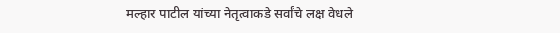मल्हार पाटील यांच्या नेतृत्वाकडे सर्वांचे लक्ष वेधले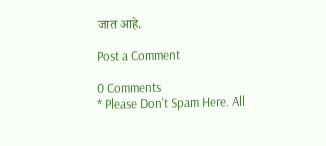जात आहे.

Post a Comment

0 Comments
* Please Don't Spam Here. All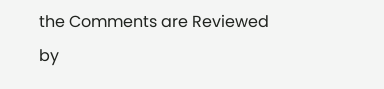the Comments are Reviewed by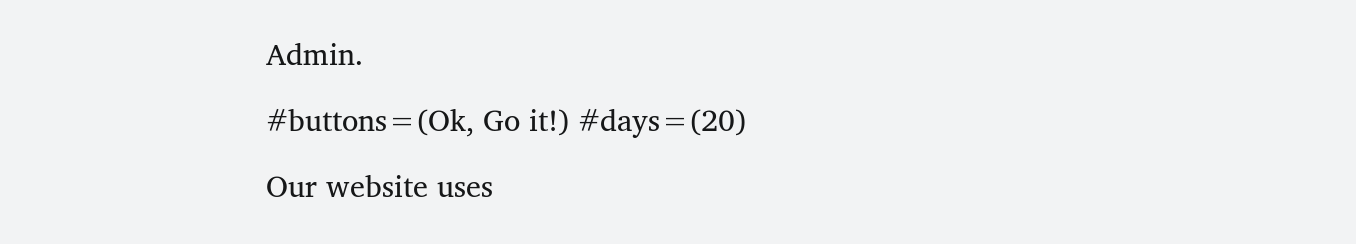Admin.

#buttons=(Ok, Go it!) #days=(20)

Our website uses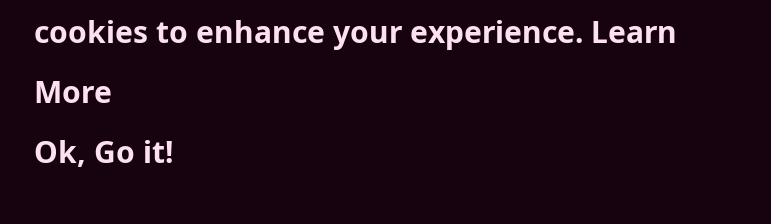cookies to enhance your experience. Learn More
Ok, Go it!